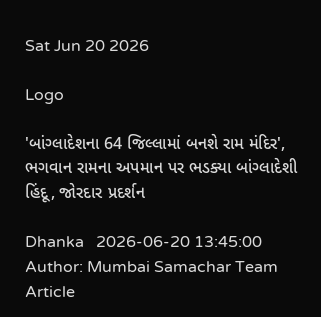Sat Jun 20 2026

Logo

'બાંગ્લાદેશના 64 જિલ્લામાં બનશે રામ મંદિર', ભગવાન રામના અપમાન પર ભડક્યા બાંગ્લાદેશી હિંદૂ, જોરદાર પ્રદર્શન

Dhanka   2026-06-20 13:45:00
Author: Mumbai Samachar Team
Article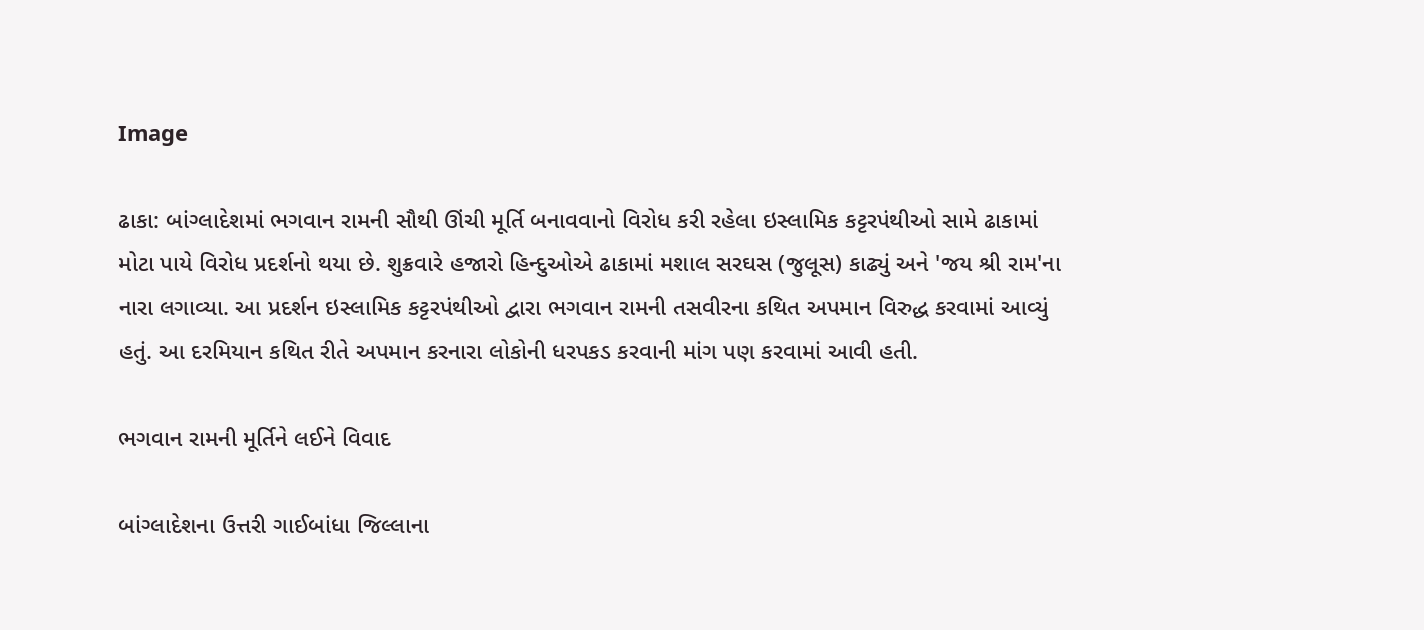Image

ઢાકા: બાંગ્લાદેશમાં ભગવાન રામની સૌથી ઊંચી મૂર્તિ બનાવવાનો વિરોધ કરી રહેલા ઇસ્લામિક કટ્ટરપંથીઓ સામે ઢાકામાં મોટા પાયે વિરોધ પ્રદર્શનો થયા છે. શુક્રવારે હજારો હિન્દુઓએ ઢાકામાં મશાલ સરઘસ (જુલૂસ) કાઢ્યું અને 'જય શ્રી રામ'ના નારા લગાવ્યા. આ પ્રદર્શન ઇસ્લામિક કટ્ટરપંથીઓ દ્વારા ભગવાન રામની તસવીરના કથિત અપમાન વિરુદ્ધ કરવામાં આવ્યું હતું. આ દરમિયાન કથિત રીતે અપમાન કરનારા લોકોની ધરપકડ કરવાની માંગ પણ કરવામાં આવી હતી.

ભગવાન રામની મૂર્તિને લઈને વિવાદ

બાંગ્લાદેશના ઉત્તરી ગાઈબાંધા જિલ્લાના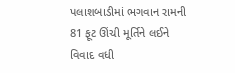પલાશબાડીમાં ભગવાન રામની 81 ફૂટ ઊંચી મૂર્તિને લઈને વિવાદ વધી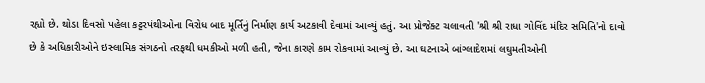રહ્યો છે. થોડા દિવસો પહેલા કટ્ટરપંથીઓના વિરોધ બાદ મૂર્તિનું નિર્માણ કાર્ય અટકાવી દેવામાં આવ્યું હતું. આ પ્રોજેક્ટ ચલાવતી 'શ્રી શ્રી રાધા ગોવિંદ મંદિર સમિતિ'નો દાવો છે કે અધિકારીઓને ઇસ્લામિક સંગઠનો તરફથી ધમકીઓ મળી હતી, જેના કારણે કામ રોકવામાં આવ્યું છે. આ ઘટનાએ બાંગ્લાદેશમાં લઘુમતીઓની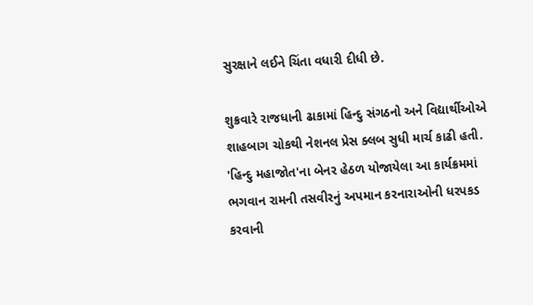સુરક્ષાને લઈને ચિંતા વધારી દીધી છે.

શુક્રવારે રાજધાની ઢાકામાં હિન્દુ સંગઠનો અને વિદ્યાર્થીઓએ શાહબાગ ચોકથી નેશનલ પ્રેસ ક્લબ સુધી માર્ચ કાઢી હતી. 'હિન્દુ મહાજોત'ના બેનર હેઠળ યોજાયેલા આ કાર્યક્રમમાં ભગવાન રામની તસવીરનું અપમાન કરનારાઓની ધરપકડ કરવાની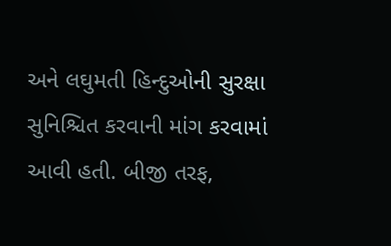અને લઘુમતી હિન્દુઓની સુરક્ષા સુનિશ્ચિત કરવાની માંગ કરવામાં આવી હતી. બીજી તરફ,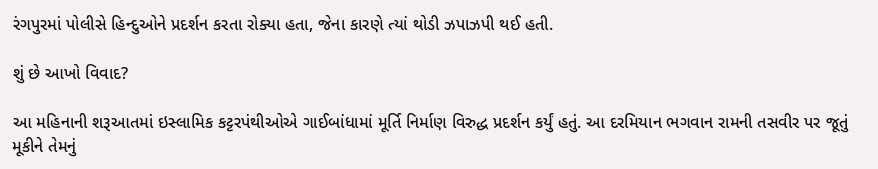રંગપુરમાં પોલીસે હિન્દુઓને પ્રદર્શન કરતા રોક્યા હતા, જેના કારણે ત્યાં થોડી ઝપાઝપી થઈ હતી.

શું છે આખો વિવાદ?

આ મહિનાની શરૂઆતમાં ઇસ્લામિક કટ્ટરપંથીઓએ ગાઈબાંધામાં મૂર્તિ નિર્માણ વિરુદ્ધ પ્રદર્શન કર્યું હતું. આ દરમિયાન ભગવાન રામની તસવીર પર જૂતું મૂકીને તેમનું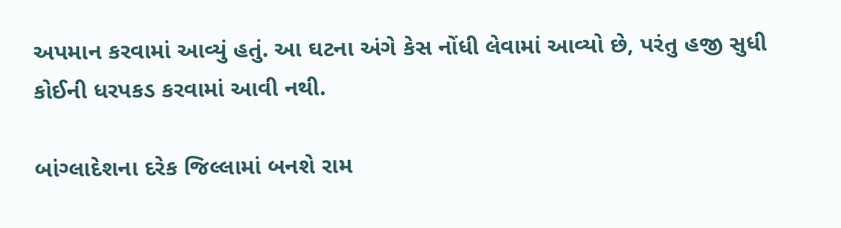અપમાન કરવામાં આવ્યું હતું. આ ઘટના અંગે કેસ નોંધી લેવામાં આવ્યો છે, પરંતુ હજી સુધી કોઈની ધરપકડ કરવામાં આવી નથી.

બાંગ્લાદેશના દરેક જિલ્લામાં બનશે રામ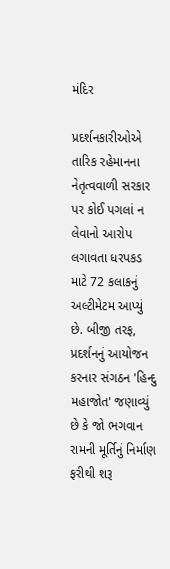મંદિર

પ્રદર્શનકારીઓએ તારિક રહેમાનના નેતૃત્વવાળી સરકાર પર કોઈ પગલાં ન લેવાનો આરોપ લગાવતા ધરપકડ માટે 72 કલાકનું અલ્ટીમેટમ આપ્યું છે. બીજી તરફ, પ્રદર્શનનું આયોજન કરનાર સંગઠન 'હિન્દુ મહાજોત' જણાવ્યું છે કે જો ભગવાન રામની મૂર્તિનું નિર્માણ ફરીથી શરૂ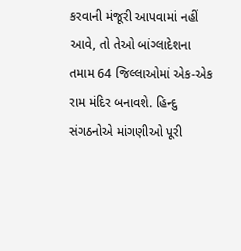કરવાની મંજૂરી આપવામાં નહીં આવે, તો તેઓ બાંગ્લાદેશના તમામ 64 જિલ્લાઓમાં એક-એક રામ મંદિર બનાવશે. હિન્દુ સંગઠનોએ માંગણીઓ પૂરી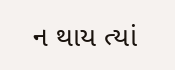ન થાય ત્યાં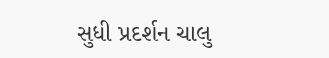સુધી પ્રદર્શન ચાલુ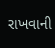રાખવાની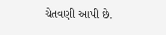ચેતવણી આપી છે.